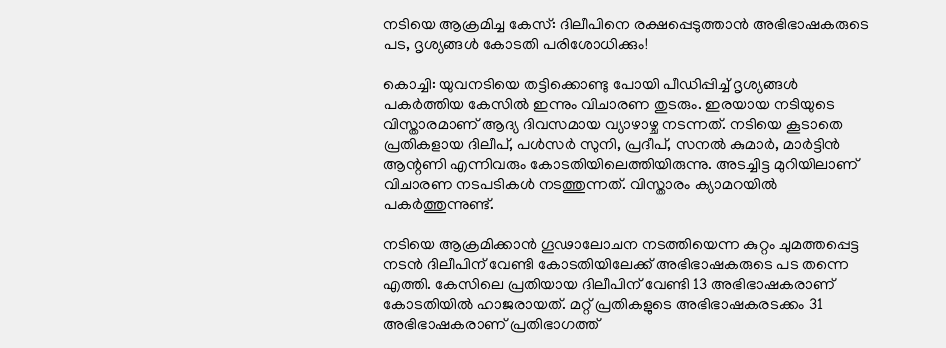നടിയെ ആക്രമിച്ച കേസ്: ദിലീപിനെ രക്ഷപ്പെടുത്താൻ അഭിഭാഷകരുടെ പട, ദൃശ്യങ്ങൾ കോടതി പരിശോധിക്കും!

കൊച്ചി: യുവനടിയെ തട്ടിക്കൊണ്ടു പോയി പീഡിപ്പിച്ച് ദൃശ്യങ്ങള്‍ പകര്‍ത്തിയ കേസില്‍ ഇന്നും വിചാരണ തുടരും. ഇരയായ നടിയുടെ വിസ്താരമാണ് ആദ്യ ദിവസമായ വ്യാഴാഴ്ച നടന്നത്. നടിയെ കൂടാതെ പ്രതികളായ ദിലീപ്, പള്‍സര്‍ സുനി, പ്രദീപ്, സനല്‍ കുമാര്‍, മാര്‍ട്ടിന്‍ ആന്റണി എന്നിവരും കോടതിയിലെത്തിയിരുന്നു. അടച്ചിട്ട മുറിയിലാണ് വിചാരണ നടപടികള്‍ നടത്തുന്നത്. വിസ്താരം ക്യാമറയില്‍ പകര്‍ത്തുന്നുണ്ട്.

നടിയെ ആക്രമിക്കാന്‍ ഗൂഢാലോചന നടത്തിയെന്ന കുറ്റം ചുമത്തപ്പെട്ട നടന്‍ ദിലീപിന് വേണ്ടി കോടതിയിലേക്ക് അഭിഭാഷകരുടെ പട തന്നെ എത്തി. കേസിലെ പ്രതിയായ ദിലീപിന് വേണ്ടി 13 അഭിഭാഷകരാണ് കോടതിയില്‍ ഹാജരായത്. മറ്റ് പ്രതികളുടെ അഭിഭാഷകരടക്കം 31 അഭിഭാഷകരാണ് പ്രതിഭാഗത്ത്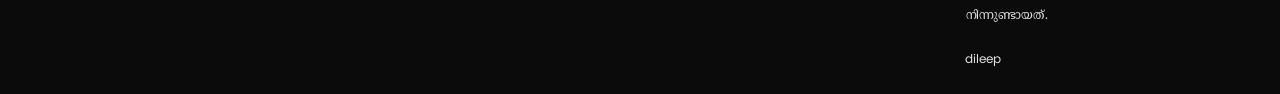നിന്നുണ്ടായത്.

dileep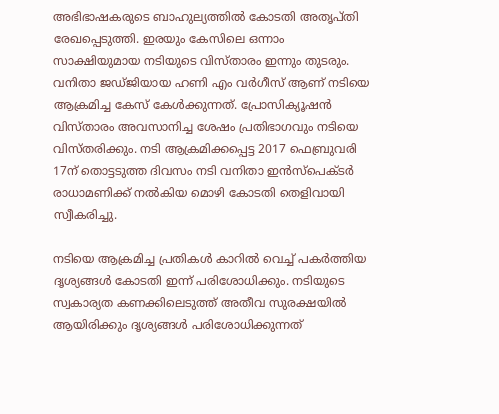അഭിഭാഷകരുടെ ബാഹുല്യത്തില്‍ കോടതി അതൃപ്തി രേഖപ്പെടുത്തി. ഇരയും കേസിലെ ഒന്നാം സാക്ഷിയുമായ നടിയുടെ വിസ്താരം ഇന്നും തുടരും. വനിതാ ജഡ്ജിയായ ഹണി എം വര്‍ഗീസ് ആണ് നടിയെ ആക്രമിച്ച കേസ് കേള്‍ക്കുന്നത്. പ്രോസിക്യൂഷന്‍ വിസ്താരം അവസാനിച്ച ശേഷം പ്രതിഭാഗവും നടിയെ വിസ്തരിക്കും. നടി ആക്രമിക്കപ്പെട്ട 2017 ഫെബ്രുവരി 17ന് തൊട്ടടുത്ത ദിവസം നടി വനിതാ ഇന്‍സ്‌പെക്ടര്‍ രാധാമണിക്ക് നല്‍കിയ മൊഴി കോടതി തെളിവായി സ്വീകരിച്ചു.

നടിയെ ആക്രമിച്ച പ്രതികള്‍ കാറില്‍ വെച്ച് പകര്‍ത്തിയ ദൃശ്യങ്ങള്‍ കോടതി ഇന്ന് പരിശോധിക്കും. നടിയുടെ സ്വകാര്യത കണക്കിലെടുത്ത് അതീവ സുരക്ഷയില്‍ ആയിരിക്കും ദൃശ്യങ്ങള്‍ പരിശോധിക്കുന്നത്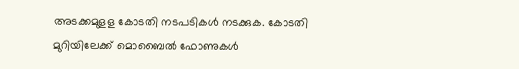അടക്കമുളള കോടതി നടപടികള്‍ നടക്കുക. കോടതി മുറിയിലേക്ക് മൊബൈല്‍ ഫോണുകള്‍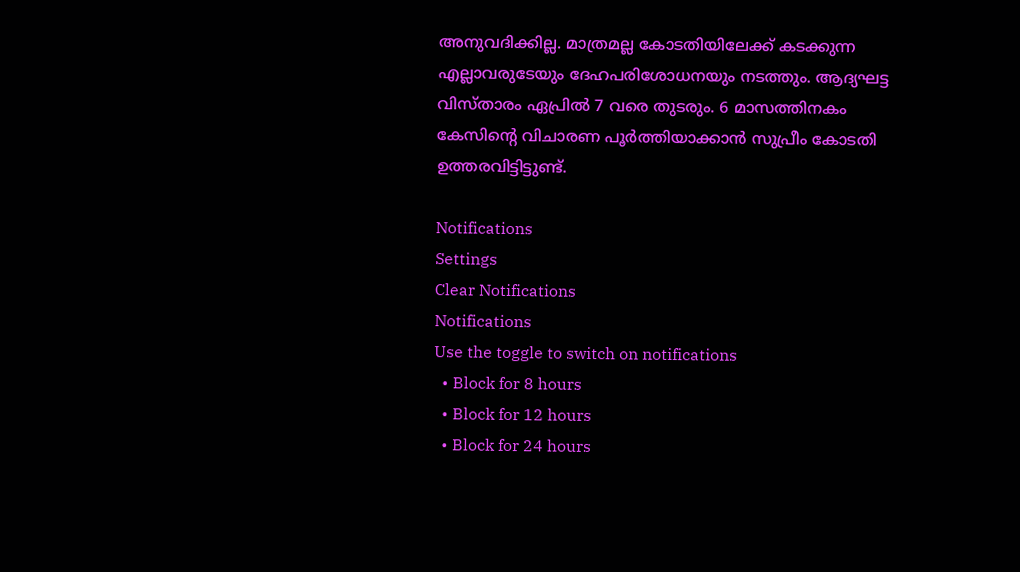അനുവദിക്കില്ല. മാത്രമല്ല കോടതിയിലേക്ക് കടക്കുന്ന എല്ലാവരുടേയും ദേഹപരിശോധനയും നടത്തും. ആദ്യഘട്ട വിസ്താരം ഏപ്രില്‍ 7 വരെ തുടരും. 6 മാസത്തിനകം കേസിന്റെ വിചാരണ പൂര്‍ത്തിയാക്കാന്‍ സുപ്രീം കോടതി ഉത്തരവിട്ടിട്ടുണ്ട്.

Notifications
Settings
Clear Notifications
Notifications
Use the toggle to switch on notifications
  • Block for 8 hours
  • Block for 12 hours
  • Block for 24 hours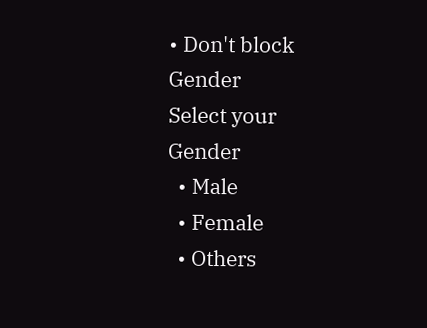• Don't block
Gender
Select your Gender
  • Male
  • Female
  • Others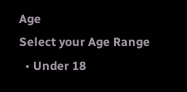Age
Select your Age Range
  • Under 18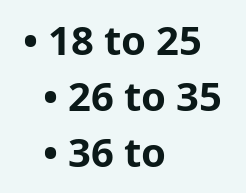• 18 to 25
  • 26 to 35
  • 36 to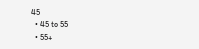45
  • 45 to 55
  • 55+